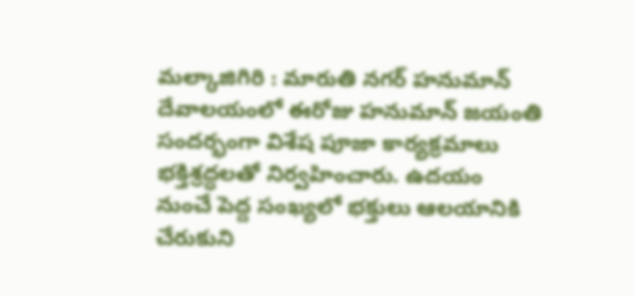మల్కాజిగిరి : మారుతి నగర్ హనుమాన్ దేవాలయంలో ఈరోజు హనుమాన్ జయంతి సందర్భంగా విశేష పూజా కార్యక్రమాలు భక్తిశ్రద్ధలతో నిర్వహించారు. ఉదయం నుంచే పెద్ద సంఖ్యలో భక్తులు ఆలయానికి చేరుకుని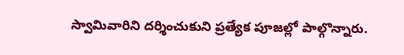స్వామివారిని దర్శించుకుని ప్రత్యేక పూజల్లో పాల్గొన్నారు.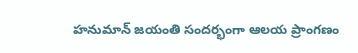హనుమాన్ జయంతి సందర్భంగా ఆలయ ప్రాంగణం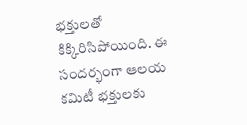భక్తులతో కిక్కిరిసిపోయింది. ఈ సందర్భంగా ఆలయ కమిటీ భక్తులకు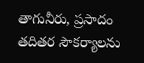తాగునీరు, ప్రసాదం తదితర సౌకర్యాలను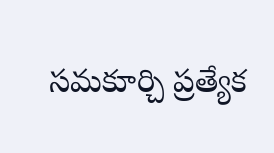సమకూర్చి ప్రత్యేక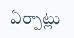ఏర్పాట్లు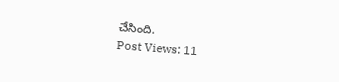చేసింది.
Post Views: 11